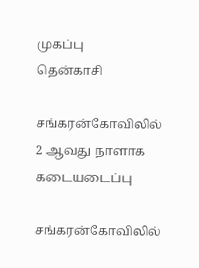முகப்பு
தென்காசி

சங்கரன்கோவிலில் 2 ஆவது நாளாக கடையடைப்பு

சங்கரன்கோவிலில்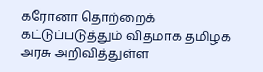கரோனா தொற்றைக் கட்டுப்படுத்தும் விதமாக தமிழக அரசு அறிவித்துள்ள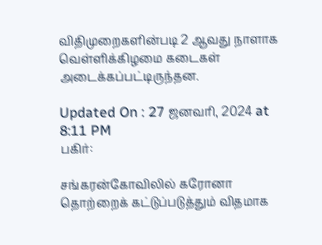விதிமுறைகளின்படி 2 ஆவது நாளாக வெள்ளிக்கிழமை கடைகள் அடைக்கப்பட்டிருந்தன.

Updated On : 27 ஜனவரி, 2024 at 8:11 PM
பகிர்:

சங்கரன்கோவிலில் கரோனா தொற்றைக் கட்டுப்படுத்தும் விதமாக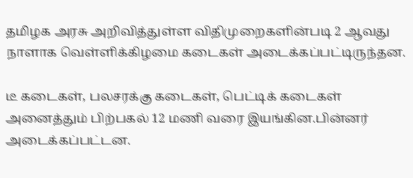தமிழக அரசு அறிவித்துள்ள விதிமுறைகளின்படி 2 ஆவது நாளாக வெள்ளிக்கிழமை கடைகள் அடைக்கப்பட்டிருந்தன.

டீ கடைகள், பலசரக்கு கடைகள், பெட்டிக் கடைகள் அனைத்தும் பிற்பகல் 12 மணி வரை இயங்கின.பின்னர் அடைக்கப்பட்டன.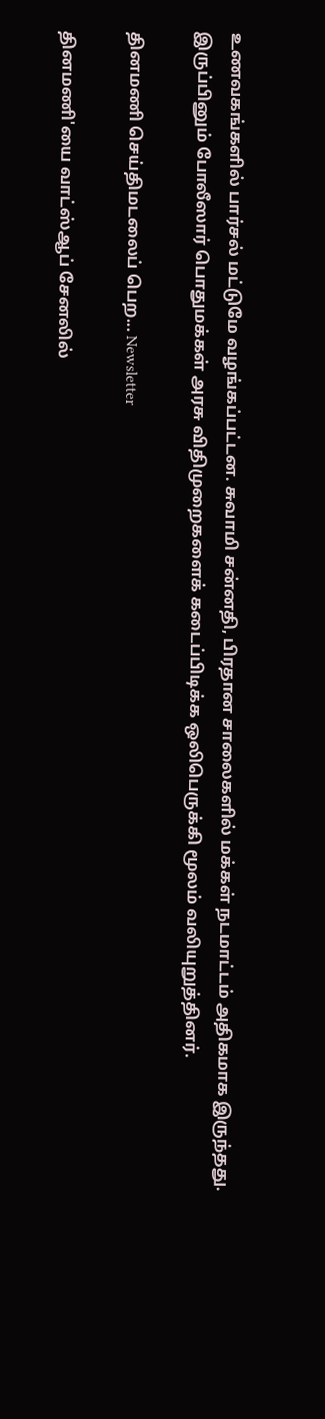உணவகங்களில் பார்சல் மட்டுமே வழங்கப்பட்டன. சுவாமி சன்னதி, பிரதான சாலைகளில் மக்கள் நடமாட்டம் அதிகமாக இருந்தது. இருப்பினும் போலீஸார் பொதுமக்கள் அரசு விதிமுறைகளைக் கடைப்பிடிக்க ஒலிபெருக்கி மூலம் வலியுறுத்தினர்.

தினமணி செய்திமடலைப் பெற... Newsletter

தினமணி'யை வாட்ஸ்ஆப் சேனலில்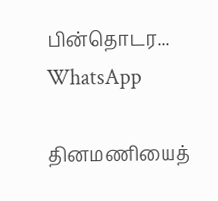பின்தொடர... WhatsApp

தினமணியைத்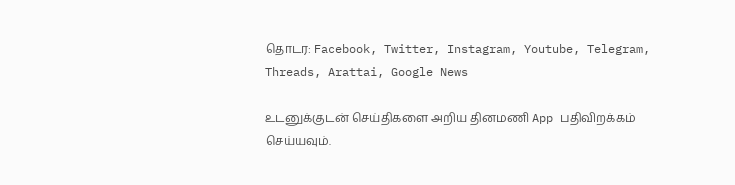தொடர: Facebook, Twitter, Instagram, Youtube, Telegram, Threads, Arattai, Google News

உடனுக்குடன் செய்திகளை அறிய தினமணி App பதிவிறக்கம் செய்யவும்.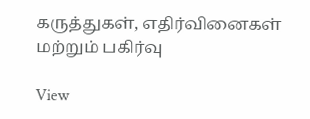கருத்துகள், எதிர்வினைகள் மற்றும் பகிர்வு

View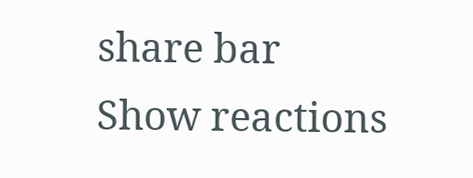share bar
Show reactions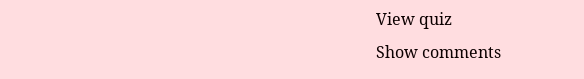View quiz
Show comments